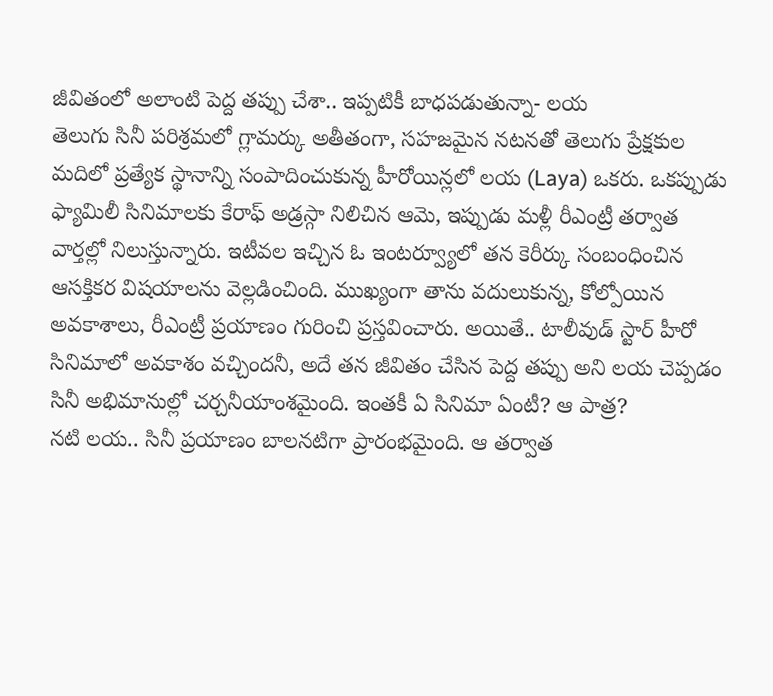జీవితంలో అలాంటి పెద్ద తప్పు చేశా.. ఇప్పటికీ బాధపడుతున్నా- లయ
తెలుగు సినీ పరిశ్రమలో గ్లామర్కు అతీతంగా, సహజమైన నటనతో తెలుగు ప్రేక్షకుల మదిలో ప్రత్యేక స్థానాన్ని సంపాదించుకున్న హీరోయిన్లలో లయ (Laya) ఒకరు. ఒకప్పుడు ఫ్యామిలీ సినిమాలకు కేరాఫ్ అడ్రస్గా నిలిచిన ఆమె, ఇప్పుడు మళ్లీ రీఎంట్రీ తర్వాత వార్తల్లో నిలుస్తున్నారు. ఇటీవల ఇచ్చిన ఓ ఇంటర్వ్యూలో తన కెరీర్కు సంబంధించిన ఆసక్తికర విషయాలను వెల్లడించింది. ముఖ్యంగా తాను వదులుకున్న, కోల్పోయిన అవకాశాలు, రీఎంట్రీ ప్రయాణం గురించి ప్రస్తవించారు. అయితే.. టాలీవుడ్ స్టార్ హీరో సినిమాలో అవకాశం వచ్చిందనీ, అదే తన జీవితం చేసిన పెద్ద తప్పు అని లయ చెప్పడం సినీ అభిమానుల్లో చర్చనీయాంశమైంది. ఇంతకీ ఏ సినిమా ఏంటీ? ఆ పాత్ర?
నటి లయ.. సినీ ప్రయాణం బాలనటిగా ప్రారంభమైంది. ఆ తర్వాత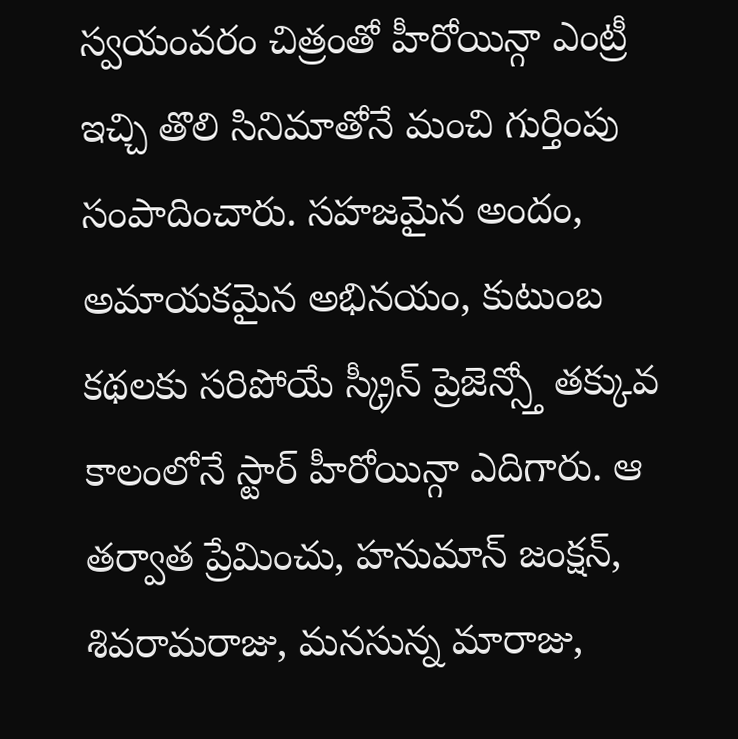స్వయంవరం చిత్రంతో హీరోయిన్గా ఎంట్రీ ఇచ్చి తొలి సినిమాతోనే మంచి గుర్తింపు సంపాదించారు. సహజమైన అందం, అమాయకమైన అభినయం, కుటుంబ కథలకు సరిపోయే స్క్రీన్ ప్రెజెన్స్తో తక్కువ కాలంలోనే స్టార్ హీరోయిన్గా ఎదిగారు. ఆ తర్వాత ప్రేమించు, హనుమాన్ జంక్షన్, శివరామరాజు, మనసున్న మారాజు,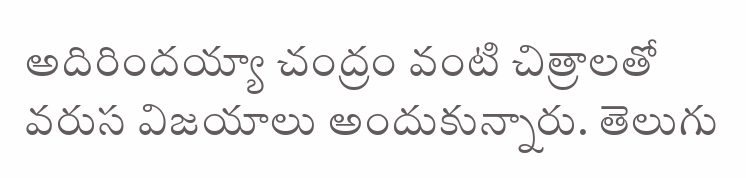అదిరిందయ్యా చంద్రం వంటి చిత్రాలతో వరుస విజయాలు అందుకున్నారు. తెలుగు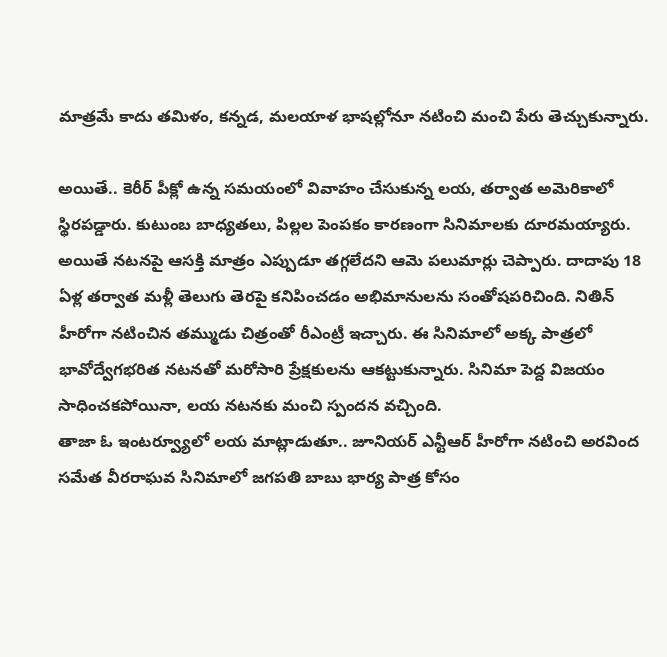మాత్రమే కాదు తమిళం, కన్నడ, మలయాళ భాషల్లోనూ నటించి మంచి పేరు తెచ్చుకున్నారు.

అయితే.. కెరీర్ పీక్లో ఉన్న సమయంలో వివాహం చేసుకున్న లయ, తర్వాత అమెరికాలో స్థిరపడ్డారు. కుటుంబ బాధ్యతలు, పిల్లల పెంపకం కారణంగా సినిమాలకు దూరమయ్యారు. అయితే నటనపై ఆసక్తి మాత్రం ఎప్పుడూ తగ్గలేదని ఆమె పలుమార్లు చెప్పారు. దాదాపు 18 ఏళ్ల తర్వాత మళ్లీ తెలుగు తెరపై కనిపించడం అభిమానులను సంతోషపరిచింది. నితిన్ హీరోగా నటించిన తమ్ముడు చిత్రంతో రీఎంట్రీ ఇచ్చారు. ఈ సినిమాలో అక్క పాత్రలో భావోద్వేగభరిత నటనతో మరోసారి ప్రేక్షకులను ఆకట్టుకున్నారు. సినిమా పెద్ద విజయం సాధించకపోయినా, లయ నటనకు మంచి స్పందన వచ్చింది.
తాజా ఓ ఇంటర్వ్యూలో లయ మాట్లాడుతూ.. జూనియర్ ఎన్టీఆర్ హీరోగా నటించి అరవింద సమేత వీరరాఘవ సినిమాలో జగపతి బాబు భార్య పాత్ర కోసం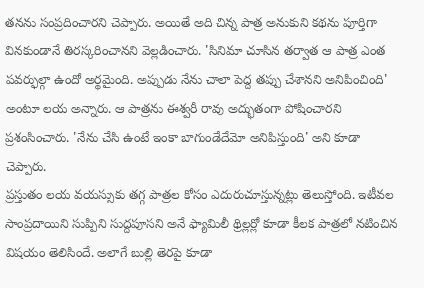తనను సంప్రదించారని చెప్పారు. అయితే అది చిన్న పాత్ర అనుకుని కథను పూర్తిగా వినకుండానే తిరస్కరించానని వెల్లడించారు. 'సినిమా చూసిన తర్వాత ఆ పాత్ర ఎంత పవర్ఫుల్గా ఉందో అర్థమైంది. అప్పుడు నేను చాలా పెద్ద తప్పు చేశానని అనిపించింది' అంటూ లయ అన్నారు. ఆ పాత్రను ఈశ్వరీ రావు అద్భుతంగా పోషించారని ప్రశంసించారు. 'నేను చేసి ఉంటే ఇంకా బాగుండేదేమో అనిపిస్తుంది' అని కూడా చెప్పారు.
ప్రస్తుతం లయ వయస్సుకు తగ్గ పాత్రల కోసం ఎదురుచూస్తున్నట్లు తెలుస్తోంది. ఇటీవల సాంప్రదాయిని సుప్పిని సుద్దపూసని అనే ఫ్యామిలీ థ్రిల్లర్లో కూడా కీలక పాత్రలో నటించిన విషయం తెలిసిందే. అలాగే బుల్లి తెరపై కూడా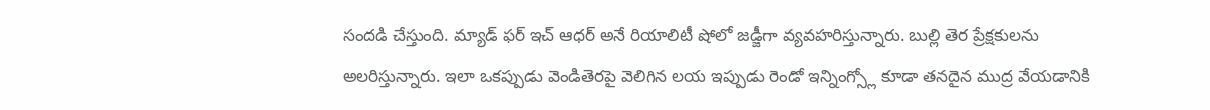సందడి చేస్తుంది. మ్యాడ్ ఫర్ ఇచ్ ఆధర్ అనే రియాలిటీ షోలో జడ్జీగా వ్యవహరిస్తున్నారు. బుల్లి తెర ప్రేక్షకులను అలరిస్తున్నారు. ఇలా ఒకప్పుడు వెండితెరపై వెలిగిన లయ ఇప్పుడు రెండో ఇన్నింగ్స్లో కూడా తనదైన ముద్ర వేయడానికి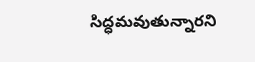సిద్ధమవుతున్నారని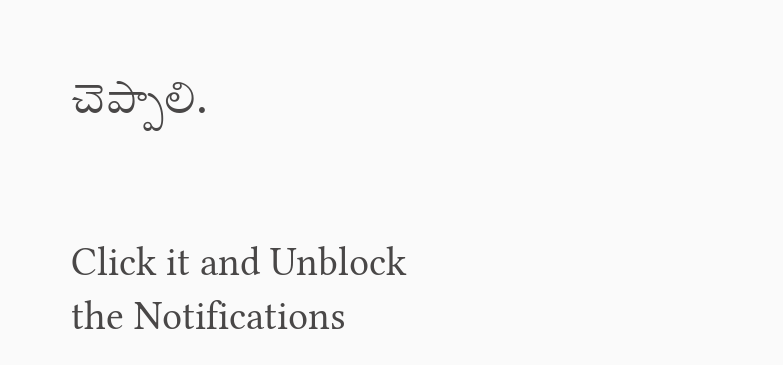చెప్పాలి.


Click it and Unblock the Notifications